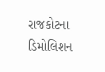રાજકોટના ડિમોલિશન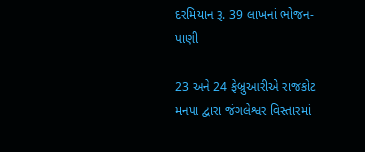દરમિયાન રૂ. 39 લાખનાં ભોજન-પાણી

23 અને 24 ફેબ્રુઆરીએ રાજકોટ મનપા દ્વારા જંગલેશ્વર વિસ્તારમાં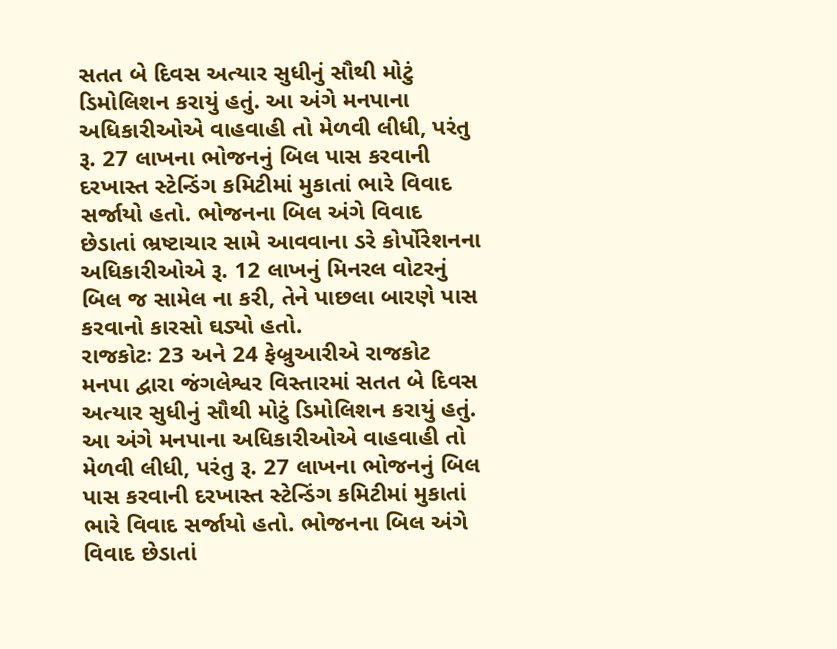સતત બે દિવસ અત્યાર સુધીનું સૌથી મોટું ડિમોલિશન કરાયું હતું. આ અંગે મનપાના અધિકારીઓએ વાહવાહી તો મેળવી લીધી, પરંતુ રૂ. 27 લાખના ભોજનનું બિલ પાસ કરવાની દરખાસ્ત સ્ટેન્ડિંગ કમિટીમાં મુકાતાં ભારે વિવાદ સર્જાયો હતો. ભોજનના બિલ અંગે વિવાદ છેડાતાં ભ્રષ્ટાચાર સામે આવવાના ડરે કોર્પોરેશનના અધિકારીઓએ રૂ. 12 લાખનું મિનરલ વોટરનું બિલ જ સામેલ ના કરી, તેને પાછલા બારણે પાસ કરવાનો કારસો ઘડ્યો હતો.
રાજકોટઃ 23 અને 24 ફેબ્રુઆરીએ રાજકોટ મનપા દ્વારા જંગલેશ્વર વિસ્તારમાં સતત બે દિવસ અત્યાર સુધીનું સૌથી મોટું ડિમોલિશન કરાયું હતું. આ અંગે મનપાના અધિકારીઓએ વાહવાહી તો મેળવી લીધી, પરંતુ રૂ. 27 લાખના ભોજનનું બિલ પાસ કરવાની દરખાસ્ત સ્ટેન્ડિંગ કમિટીમાં મુકાતાં ભારે વિવાદ સર્જાયો હતો. ભોજનના બિલ અંગે વિવાદ છેડાતાં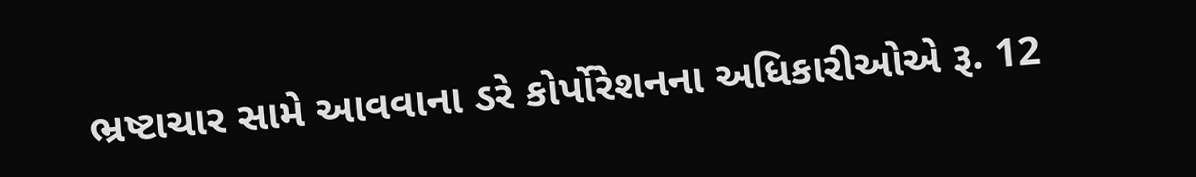ભ્રષ્ટાચાર સામે આવવાના ડરે કોર્પોરેશનના અધિકારીઓએ રૂ. 12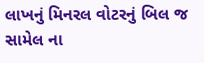લાખનું મિનરલ વોટરનું બિલ જ સામેલ ના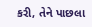કરી, તેને પાછલા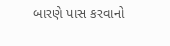બારણે પાસ કરવાનો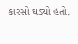કારસો ઘડ્યો હતો.